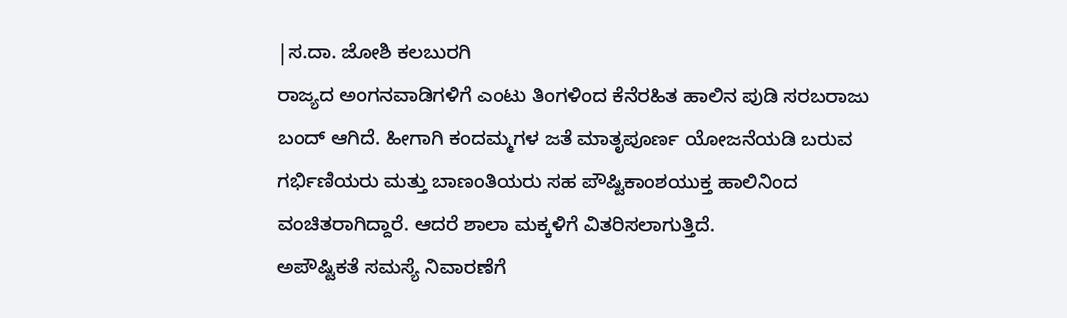|ಸ.ದಾ. ಜೋಶಿ ಕಲಬುರಗಿ
ರಾಜ್ಯದ ಅಂಗನವಾಡಿಗಳಿಗೆ ಎಂಟು ತಿಂಗಳಿಂದ ಕೆನೆರಹಿತ ಹಾಲಿನ ಪುಡಿ ಸರಬರಾಜು ಬಂದ್ ಆಗಿದೆ. ಹೀಗಾಗಿ ಕಂದಮ್ಮಗಳ ಜತೆ ಮಾತೃಪೂರ್ಣ ಯೋಜನೆಯಡಿ ಬರುವ ಗರ್ಭಿಣಿಯರು ಮತ್ತು ಬಾಣಂತಿಯರು ಸಹ ಪೌಷ್ಟಿಕಾಂಶಯುಕ್ತ ಹಾಲಿನಿಂದ ವಂಚಿತರಾಗಿದ್ದಾರೆ. ಆದರೆ ಶಾಲಾ ಮಕ್ಕಳಿಗೆ ವಿತರಿಸಲಾಗುತ್ತಿದೆ.
ಅಪೌಷ್ಟಿಕತೆ ಸಮಸ್ಯೆ ನಿವಾರಣೆಗೆ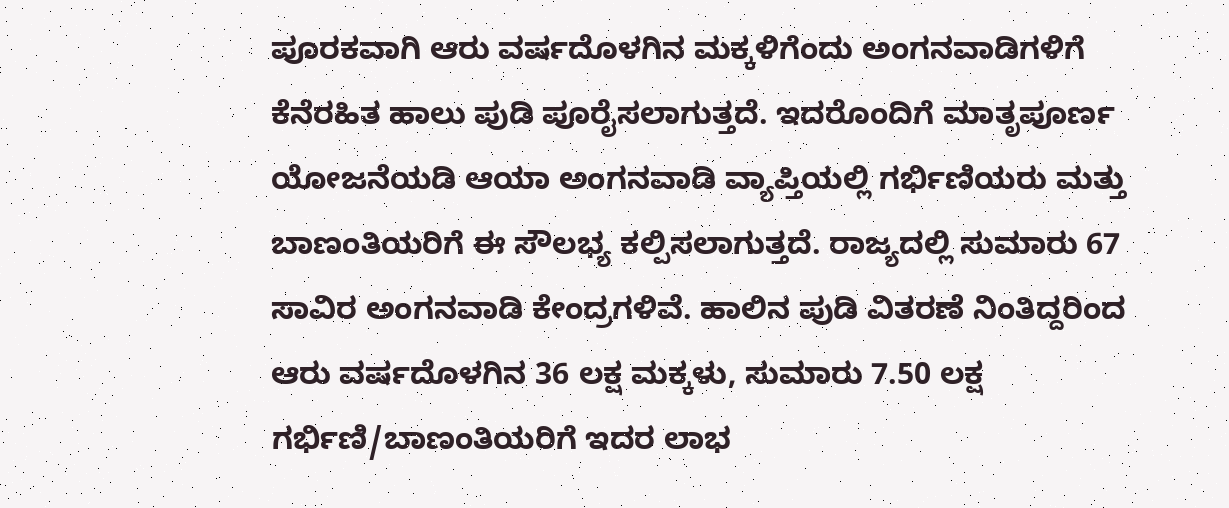ಪೂರಕವಾಗಿ ಆರು ವರ್ಷದೊಳಗಿನ ಮಕ್ಕಳಿಗೆಂದು ಅಂಗನವಾಡಿಗಳಿಗೆ ಕೆನೆರಹಿತ ಹಾಲು ಪುಡಿ ಪೂರೈಸಲಾಗುತ್ತದೆ. ಇದರೊಂದಿಗೆ ಮಾತೃಪೂರ್ಣ ಯೋಜನೆಯಡಿ ಆಯಾ ಅಂಗನವಾಡಿ ವ್ಯಾಪ್ತಿಯಲ್ಲಿ ಗರ್ಭಿಣಿಯರು ಮತ್ತು ಬಾಣಂತಿಯರಿಗೆ ಈ ಸೌಲಭ್ಯ ಕಲ್ಪಿಸಲಾಗುತ್ತದೆ. ರಾಜ್ಯದಲ್ಲಿ ಸುಮಾರು 67 ಸಾವಿರ ಅಂಗನವಾಡಿ ಕೇಂದ್ರಗಳಿವೆ. ಹಾಲಿನ ಪುಡಿ ವಿತರಣೆ ನಿಂತಿದ್ದರಿಂದ ಆರು ವರ್ಷದೊಳಗಿನ 36 ಲಕ್ಷ ಮಕ್ಕಳು, ಸುಮಾರು 7.50 ಲಕ್ಷ ಗರ್ಭಿಣಿ/ಬಾಣಂತಿಯರಿಗೆ ಇದರ ಲಾಭ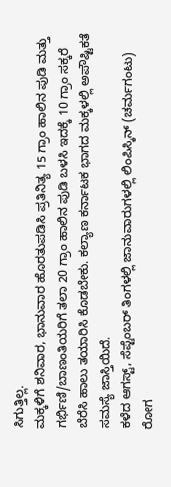ಸಿಗುತ್ತಿಲ್ಲ.
ಮಕ್ಕಳಿಗೆ ಶನಿವಾರ, ಭಾನುವಾರ ಹೊರತುಪಡಿಸಿ ಪ್ರತಿನಿತ್ಯ 15 ಗ್ರಾಂ ಹಾಲಿನ ಪುಡಿ ಮತ್ತು ಗರ್ಭಿಣಿ/ಬಾಣಂತಿಯರಿಗೆ ತಲಾ 20 ಗ್ರಾಂ ಹಾಲಿನ ಪುಡಿ ಬಳಸಿ ಇದಕ್ಕೆ 10 ಗ್ರಾಂ ಸಕ್ಕರೆ ಬೆರೆಸಿ ಹಾಲು ತಯಾರಿಸಿ ಕೊಡಬೇಕು. ಕಲ್ಯಾಣ ಕರ್ನಾಟಕ ಭಾಗದ ಮಕ್ಕಳಲ್ಲಿ ಅಪೌಷ್ಟಿಕತೆ ಸಮಸ್ಯೆ ಜಾಸ್ತಿಯಿದೆ.
ಕಳೆದ ಆಗಸ್ಟ್, ಸೆಪ್ಟೆಂಬರ್ ತಿಂಗಳಲ್ಲಿ ಜಾನುವಾರುಗಳಲ್ಲಿ ಲಿಂಪಿಸ್ಕಿನ್ (ಚರ್ಮಗಂಟು) ರೋಗ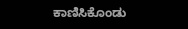ಕಾಣಿಸಿಕೊಂಡು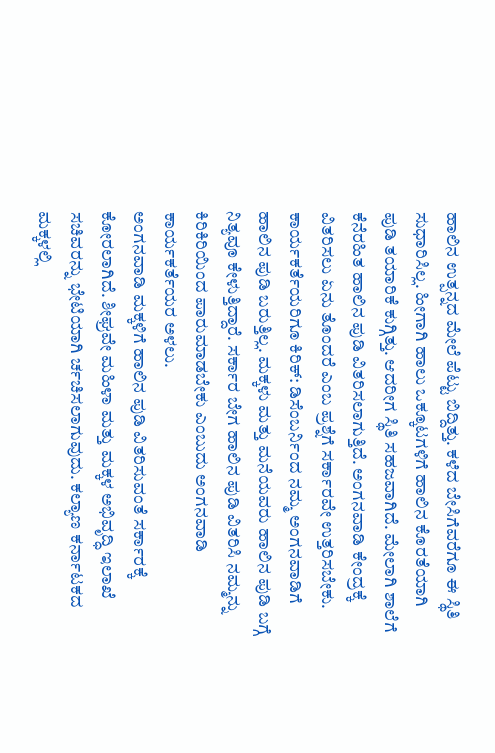ಹಾಲಿನ ಉತ್ಪನ್ನದ ಮೇಲೆ ಪೆಟ್ಟು ಬಿದ್ದಿತ್ತು. ಕಳೆದ ಬೇಸಿಗೆವರೆಗೂ ಈ ಸ್ಥಿತಿ ಸುಧಾರಿಸಿಲ್ಲ. ಹೀಗಾಗಿ ಹಾಲು ಒಕ್ಕೂಟಗಳಿಗೆ ಹಾಲಿನ ಕೊರತೆಯಾಗಿ ಪುಡಿ ತಯಾರಿಕೆ ಕುಗ್ಗಿತ್ತು. ಆದರೀಗ ಸ್ಥಿತಿ ಸಹಜವಾಗಿದೆ. ಮೇಲಾಗಿ ಶಾಲೆಗೆ ಕೆನೆರಹಿತ ಹಾಲಿನ ಪುಡಿ ವಿತರಿಸಲಾಗುತ್ತಿದೆ. ಅಂಗನವಾಡಿ ಕೇಂದ್ರಕ್ಕೆ ವಿತರಿಸಲು ಏನು ತೊಂದರೆ ಎಂಬ ಪ್ರಶ್ನೆಗೆ ಸರ್ಕಾರವೇ ಉತ್ತರಿಸಬೇಕು.
ಕಾರ್ಯಕರ್ತೆಯರಿಗೂ ಕಿರಿಕ್: ಡಿಸೆಂಬರ್ನಿಂದ ನಮ್ಮ ಅಂಗನವಾಡಿಗೆ ಹಾಲಿನ ಪುಡಿ ಬರುತ್ತಿಲ್ಲ. ಮಕ್ಕಳು ಮತ್ತು ಮನೆಯವರು ಹಾಲಿನ ಪುಡಿ ಬಗ್ಗೆ ನಿತ್ಯವೂ ಕೇಳುತ್ತಿದ್ದಾರೆ. ಸರ್ಕಾರ ಬೇಗ ಹಾಲಿನ ಪುಡಿ ವಿತರಿಸಿ ನಮ್ಮನ್ನು ಕಿರಿಕಿರಿಯಿಂದ ಪಾರುಮಾಡಬೇಕು ಎಂಬುದು ಅಂಗನವಾಡಿ ಕಾರ್ಯಕರ್ತೆಯರ ಅಳಲು.
ಅಂಗನವಾಡಿ ಮಕ್ಕಳಿಗೆ ಹಾಲಿನ ಪುಡಿ ವಿತರಿಸುವಂತೆ ಸರ್ಕಾರಕ್ಕೆ ಕೋರಲಾಗಿದೆ. ಶೀಘ್ರವೇ ಮಹಿಳಾ ಮತ್ತು ಮಕ್ಕಳ ಅಭಿವೃದ್ಧಿ ಇಲಾಖೆ ಸಚಿವರನ್ನು ಭೇಟಿಯಾಗಿ ರ್ಚಚಿಸಲಾಗುವುದು. ಕಲ್ಯಾಣ ಕರ್ನಾಟಕದ ಮಕ್ಕಳಲ್ಲಿ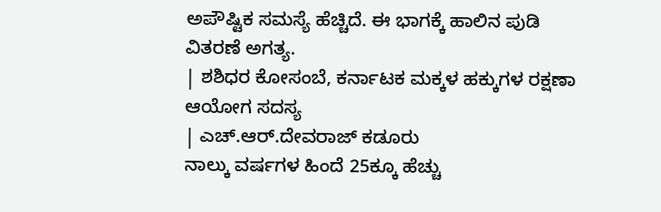ಅಪೌಷ್ಟಿಕ ಸಮಸ್ಯೆ ಹೆಚ್ಚಿದೆ. ಈ ಭಾಗಕ್ಕೆ ಹಾಲಿನ ಪುಡಿ ವಿತರಣೆ ಅಗತ್ಯ.
| ಶಶಿಧರ ಕೋಸಂಬೆ, ಕರ್ನಾಟಕ ಮಕ್ಕಳ ಹಕ್ಕುಗಳ ರಕ್ಷಣಾ ಆಯೋಗ ಸದಸ್ಯ
| ಎಚ್.ಆರ್.ದೇವರಾಜ್ ಕಡೂರು
ನಾಲ್ಕು ವರ್ಷಗಳ ಹಿಂದೆ 25ಕ್ಕೂ ಹೆಚ್ಚು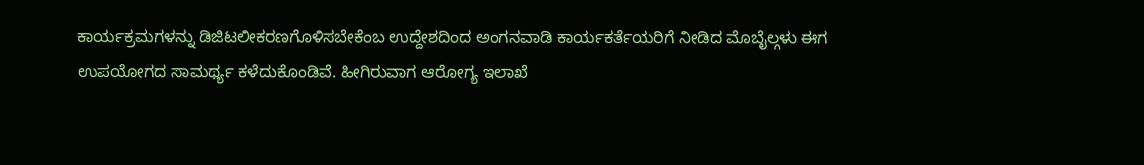ಕಾರ್ಯಕ್ರಮಗಳನ್ನು ಡಿಜಿಟಲೀಕರಣಗೊಳಿಸಬೇಕೆಂಬ ಉದ್ದೇಶದಿಂದ ಅಂಗನವಾಡಿ ಕಾರ್ಯಕರ್ತೆಯರಿಗೆ ನೀಡಿದ ಮೊಬೈಲ್ಗಳು ಈಗ ಉಪಯೋಗದ ಸಾಮರ್ಥ್ಯ ಕಳೆದುಕೊಂಡಿವೆ. ಹೀಗಿರುವಾಗ ಆರೋಗ್ಯ ಇಲಾಖೆ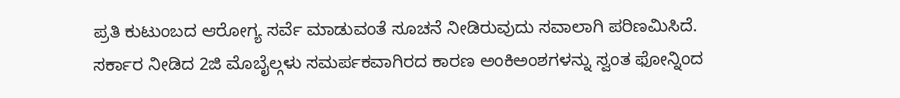ಪ್ರತಿ ಕುಟುಂಬದ ಆರೋಗ್ಯ ಸರ್ವೆ ಮಾಡುವಂತೆ ಸೂಚನೆ ನೀಡಿರುವುದು ಸವಾಲಾಗಿ ಪರಿಣಮಿಸಿದೆ.
ಸರ್ಕಾರ ನೀಡಿದ 2ಜಿ ಮೊಬೈಲ್ಗಳು ಸಮರ್ಪಕವಾಗಿರದ ಕಾರಣ ಅಂಕಿಅಂಶಗಳನ್ನು ಸ್ವಂತ ಫೋನ್ನಿಂದ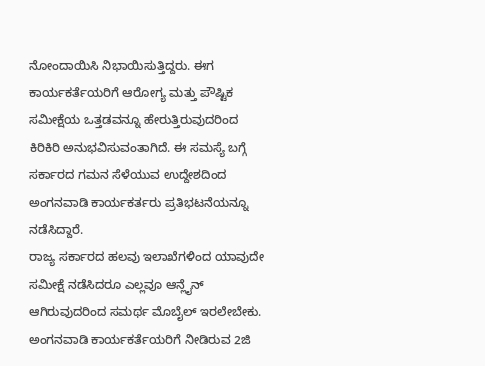ನೋಂದಾಯಿಸಿ ನಿಭಾಯಿಸುತ್ತಿದ್ದರು. ಈಗ ಕಾರ್ಯಕರ್ತೆಯರಿಗೆ ಆರೋಗ್ಯ ಮತ್ತು ಪೌಷ್ಟಿಕ ಸಮೀಕ್ಷೆಯ ಒತ್ತಡವನ್ನೂ ಹೇರುತ್ತಿರುವುದರಿಂದ ಕಿರಿಕಿರಿ ಅನುಭವಿಸುವಂತಾಗಿದೆ. ಈ ಸಮಸ್ಯೆ ಬಗ್ಗೆ ಸರ್ಕಾರದ ಗಮನ ಸೆಳೆಯುವ ಉದ್ದೇಶದಿಂದ ಅಂಗನವಾಡಿ ಕಾರ್ಯಕರ್ತರು ಪ್ರತಿಭಟನೆಯನ್ನೂ ನಡೆಸಿದ್ದಾರೆ.
ರಾಜ್ಯ ಸರ್ಕಾರದ ಹಲವು ಇಲಾಖೆಗಳಿಂದ ಯಾವುದೇ ಸಮೀಕ್ಷೆ ನಡೆಸಿದರೂ ಎಲ್ಲವೂ ಆನ್ಲೈನ್ ಆಗಿರುವುದರಿಂದ ಸಮರ್ಥ ಮೊಬೈಲ್ ಇರಲೇಬೇಕು. ಅಂಗನವಾಡಿ ಕಾರ್ಯಕರ್ತೆಯರಿಗೆ ನೀಡಿರುವ 2ಜಿ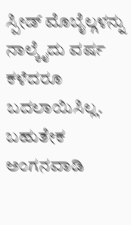ಸ್ಪೀಡ್ ಮೊಬೈಲ್ಗಳನ್ನು ನಾಲ್ಕೈದು ವರ್ಷ ಕಳೆದರೂ ಬದಲಾಯಿಸಿಲ್ಲ. ಬಹುತೇಕ ಅಂಗನವಾಡಿ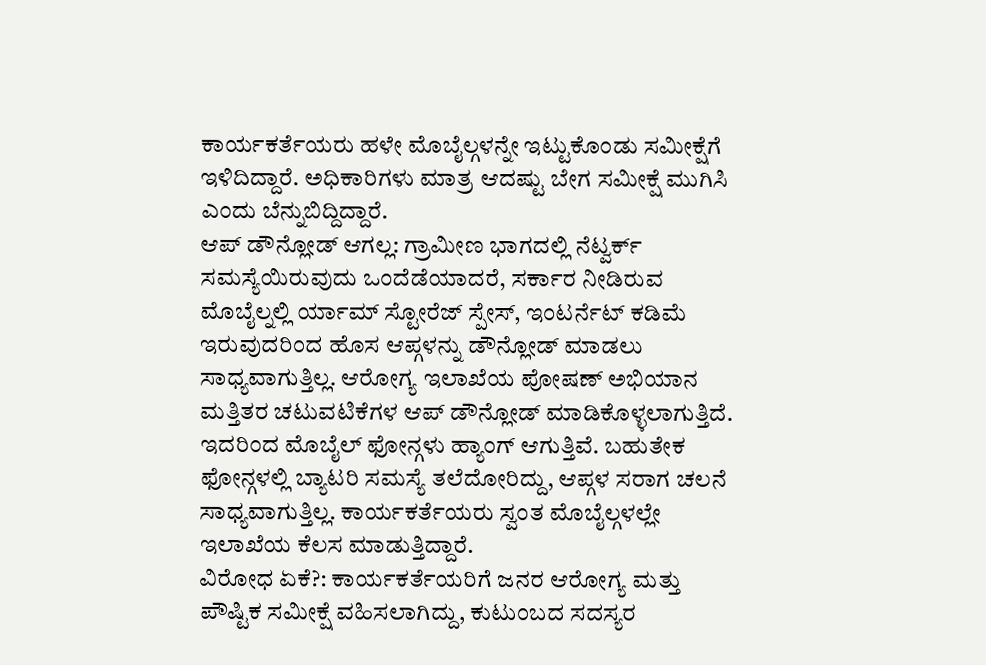ಕಾರ್ಯಕರ್ತೆಯರು ಹಳೇ ಮೊಬೈಲ್ಗಳನ್ನೇ ಇಟ್ಟುಕೊಂಡು ಸಮೀಕ್ಷೆಗೆ ಇಳಿದಿದ್ದಾರೆ. ಅಧಿಕಾರಿಗಳು ಮಾತ್ರ ಆದಷ್ಟು ಬೇಗ ಸಮೀಕ್ಷೆ ಮುಗಿಸಿ ಎಂದು ಬೆನ್ನುಬಿದ್ದಿದ್ದಾರೆ.
ಆಪ್ ಡೌನ್ಲೋಡ್ ಆಗಲ್ಲ: ಗ್ರಾಮೀಣ ಭಾಗದಲ್ಲಿ ನೆಟ್ವರ್ಕ್ ಸಮಸ್ಯೆಯಿರುವುದು ಒಂದೆಡೆಯಾದರೆ, ಸರ್ಕಾರ ನೀಡಿರುವ ಮೊಬೈಲ್ನಲ್ಲಿ ರ್ಯಾಮ್ ಸ್ಟೋರೆಜ್ ಸ್ಪೇಸ್, ಇಂಟರ್ನೆಟ್ ಕಡಿಮೆ ಇರುವುದರಿಂದ ಹೊಸ ಆಪ್ಗಳನ್ನು ಡೌನ್ಲೋಡ್ ಮಾಡಲು ಸಾಧ್ಯವಾಗುತ್ತಿಲ್ಲ. ಆರೋಗ್ಯ ಇಲಾಖೆಯ ಪೋಷಣ್ ಅಭಿಯಾನ ಮತ್ತಿತರ ಚಟುವಟಿಕೆಗಳ ಆಪ್ ಡೌನ್ಲೋಡ್ ಮಾಡಿಕೊಳ್ಳಲಾಗುತ್ತಿದೆ. ಇದರಿಂದ ಮೊಬೈಲ್ ಫೋನ್ಗಳು ಹ್ಯಾಂಗ್ ಆಗುತ್ತಿವೆ. ಬಹುತೇಕ ಫೋನ್ಗಳಲ್ಲಿ ಬ್ಯಾಟರಿ ಸಮಸ್ಯೆ ತಲೆದೋರಿದ್ದು, ಆಪ್ಗಳ ಸರಾಗ ಚಲನೆ ಸಾಧ್ಯವಾಗುತ್ತಿಲ್ಲ. ಕಾರ್ಯಕರ್ತೆಯರು ಸ್ವಂತ ಮೊಬೈಲ್ಗಳಲ್ಲೇ ಇಲಾಖೆಯ ಕೆಲಸ ಮಾಡುತ್ತಿದ್ದಾರೆ.
ವಿರೋಧ ಏಕೆ?: ಕಾರ್ಯಕರ್ತೆಯರಿಗೆ ಜನರ ಆರೋಗ್ಯ ಮತ್ತು ಪೌಷ್ಟಿಕ ಸಮೀಕ್ಷೆ ವಹಿಸಲಾಗಿದ್ದು, ಕುಟುಂಬದ ಸದಸ್ಯರ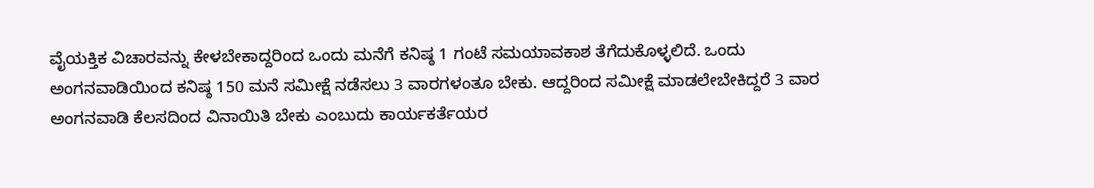ವೈಯಕ್ತಿಕ ವಿಚಾರವನ್ನು ಕೇಳಬೇಕಾದ್ದರಿಂದ ಒಂದು ಮನೆಗೆ ಕನಿಷ್ಠ 1 ಗಂಟೆ ಸಮಯಾವಕಾಶ ತೆಗೆದುಕೊಳ್ಳಲಿದೆ. ಒಂದು ಅಂಗನವಾಡಿಯಿಂದ ಕನಿಷ್ಠ 150 ಮನೆ ಸಮೀಕ್ಷೆ ನಡೆಸಲು 3 ವಾರಗಳಂತೂ ಬೇಕು. ಆದ್ದರಿಂದ ಸಮೀಕ್ಷೆ ಮಾಡಲೇಬೇಕಿದ್ದರೆ 3 ವಾರ ಅಂಗನವಾಡಿ ಕೆಲಸದಿಂದ ವಿನಾಯಿತಿ ಬೇಕು ಎಂಬುದು ಕಾರ್ಯಕರ್ತೆಯರ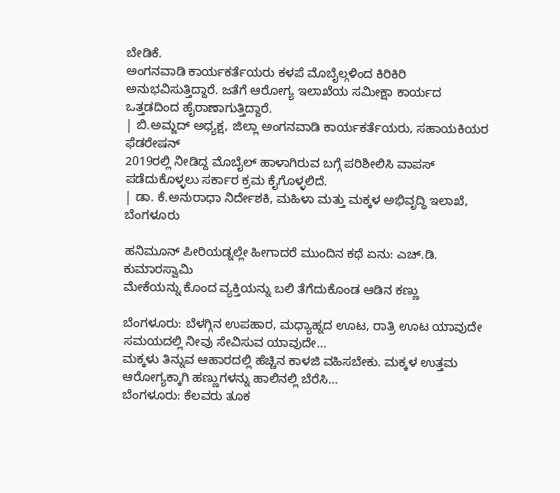ಬೇಡಿಕೆ.
ಅಂಗನವಾಡಿ ಕಾರ್ಯಕರ್ತೆಯರು ಕಳಪೆ ಮೊಬೈಲ್ಗಳಿಂದ ಕಿರಿಕಿರಿ ಅನುಭವಿಸುತ್ತಿದ್ದಾರೆ. ಜತೆಗೆ ಆರೋಗ್ಯ ಇಲಾಖೆಯ ಸಮೀಕ್ಷಾ ಕಾರ್ಯದ ಒತ್ತಡದಿಂದ ಹೈರಾಣಾಗುತ್ತಿದ್ದಾರೆ.
| ಬಿ.ಅಮ್ಜದ್ ಅಧ್ಯಕ್ಷ, ಜಿಲ್ಲಾ ಅಂಗನವಾಡಿ ಕಾರ್ಯಕರ್ತೆಯರು, ಸಹಾಯಕಿಯರ ಫೆಡರೇಷನ್
2019ರಲ್ಲಿ ನೀಡಿದ್ದ ಮೊಬೈಲ್ ಹಾಳಾಗಿರುವ ಬಗ್ಗೆ ಪರಿಶೀಲಿಸಿ ವಾಪಸ್ ಪಡೆದುಕೊಳ್ಳಲು ಸರ್ಕಾರ ಕ್ರಮ ಕೈಗೊಳ್ಳಲಿದೆ.
| ಡಾ. ಕೆ.ಅನುರಾಧಾ ನಿರ್ದೇಶಕಿ, ಮಹಿಳಾ ಮತ್ತು ಮಕ್ಕಳ ಅಭಿವೃದ್ಧಿ ಇಲಾಖೆ, ಬೆಂಗಳೂರು

ಹನಿಮೂನ್ ಪೀರಿಯಡ್ನಲ್ಲೇ ಹೀಗಾದರೆ ಮುಂದಿನ ಕಥೆ ಏನು: ಎಚ್.ಡಿ. ಕುಮಾರಸ್ವಾಮಿ
ಮೇಕೆಯನ್ನು ಕೊಂದ ವ್ಯಕ್ತಿಯನ್ನು ಬಲಿ ತೆಗೆದುಕೊಂಡ ಆಡಿನ ಕಣ್ಣು

ಬೆಂಗಳೂರು: ಬೆಳಗ್ಗಿನ ಉಪಹಾರ, ಮಧ್ಯಾಹ್ನದ ಊಟ, ರಾತ್ರಿ ಊಟ ಯಾವುದೇ ಸಮಯದಲ್ಲಿ ನೀವು ಸೇವಿಸುವ ಯಾವುದೇ…
ಮಕ್ಕಳು ತಿನ್ನುವ ಆಹಾರದಲ್ಲಿ ಹೆಚ್ಚಿನ ಕಾಳಜಿ ವಹಿಸಬೇಕು. ಮಕ್ಕಳ ಉತ್ತಮ ಆರೋಗ್ಯಕ್ಕಾಗಿ ಹಣ್ಣುಗಳನ್ನು ಹಾಲಿನಲ್ಲಿ ಬೆರೆಸಿ…
ಬೆಂಗಳೂರು: ಕೆಲವರು ತೂಕ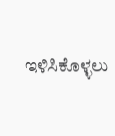ಇಳಿಸಿಕೊಳ್ಳಲು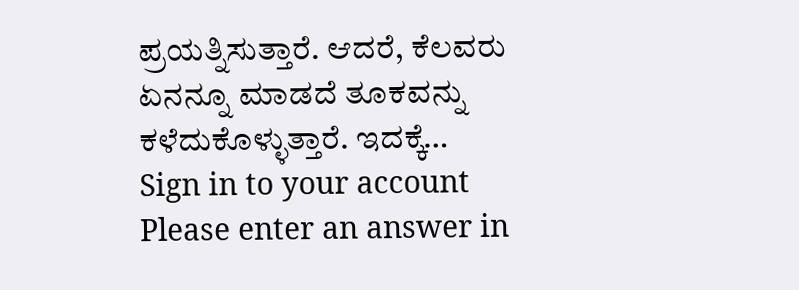ಪ್ರಯತ್ನಿಸುತ್ತಾರೆ. ಆದರೆ, ಕೆಲವರು ಏನನ್ನೂ ಮಾಡದೆ ತೂಕವನ್ನು ಕಳೆದುಕೊಳ್ಳುತ್ತಾರೆ. ಇದಕ್ಕೆ…
Sign in to your account
Please enter an answer in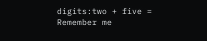digits:two + five =
Remember me